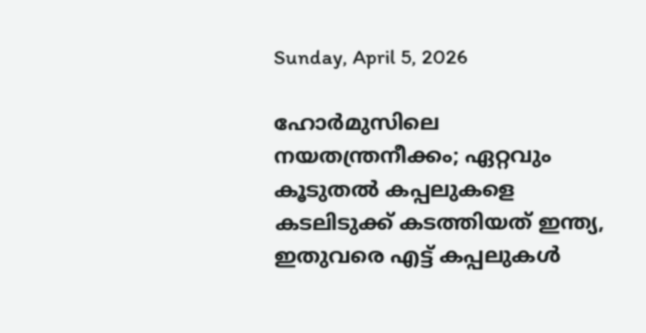Sunday, April 5, 2026

ഹോർമുസിലെ നയതന്ത്രനീക്കം; ഏറ്റവും കൂടുതൽ കപ്പലുകളെ കടലിടുക്ക് കടത്തിയത് ഇന്ത്യ, ഇതുവരെ എട്ട് കപ്പലുകൾ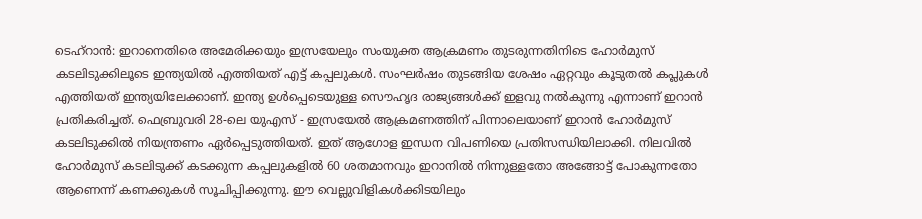ടെഹ്റാൻ: ഇറാനെതിരെ അമേരിക്കയും ഇസ്രയേലും സംയുക്ത ആക്രമണം തുടരുന്നതിനിടെ ഹോർമുസ് കടലിടുക്കിലൂടെ ഇന്ത്യയിൽ എത്തിയത് എട്ട് കപ്പലുകൾ. സംഘർഷം തുടങ്ങിയ ശേഷം ഏറ്റവും കൂടുതൽ കപ്ലുകൾ എത്തിയത് ഇന്ത്യയിലേക്കാണ്. ഇന്ത്യ ഉൾപ്പെടെയുള്ള സൌഹൃദ രാജ്യങ്ങൾക്ക് ഇളവു നൽകുന്നു എന്നാണ് ഇറാൻ പ്രതികരിച്ചത്. ഫെബ്രുവരി 28-ലെ യുഎസ് - ഇസ്രയേൽ ആക്രമണത്തിന് പിന്നാലെയാണ് ഇറാൻ ഹോർമുസ് കടലിടുക്കിൽ നിയന്ത്രണം ഏർപ്പെടുത്തിയത്. ഇത് ആഗോള ഇന്ധന വിപണിയെ പ്രതിസന്ധിയിലാക്കി. നിലവിൽ ഹോർമുസ് കടലിടുക്ക് കടക്കുന്ന കപ്പലുകളിൽ 60 ശതമാനവും ഇറാനിൽ നിന്നുള്ളതോ അങ്ങോട്ട് പോകുന്നതോ ആണെന്ന് കണക്കുകൾ സൂചിപ്പിക്കുന്നു. ഈ വെല്ലുവിളികൾക്കിടയിലും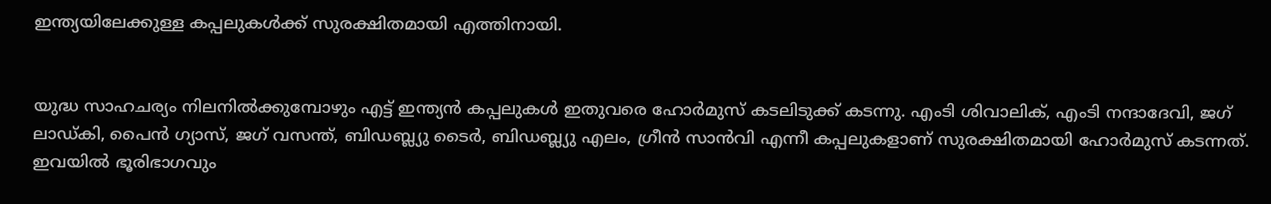ഇന്ത്യയിലേക്കുള്ള കപ്പലുകൾക്ക് സുരക്ഷിതമായി എത്തിനായി.


യുദ്ധ സാഹചര്യം നിലനിൽക്കുമ്പോഴും എട്ട് ഇന്ത്യൻ കപ്പലുകൾ ഇതുവരെ ഹോർമുസ് കടലിടുക്ക് കടന്നു. എംടി ശിവാലിക്, എംടി നന്ദാദേവി, ജഗ് ലാഡ്കി, പൈൻ ഗ്യാസ്, ജഗ് വസന്ത്, ബിഡബ്ല്യു ടൈർ, ബിഡബ്ല്യു എലം, ഗ്രീൻ സാൻവി എന്നീ കപ്പലുകളാണ് സുരക്ഷിതമായി ഹോർമുസ് കടന്നത്. ഇവയിൽ ഭൂരിഭാഗവും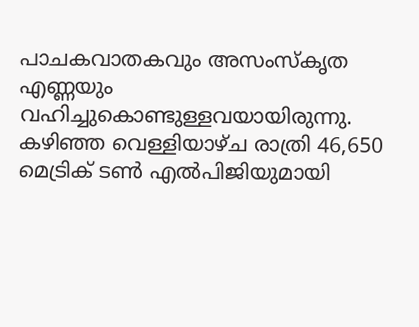പാചകവാതകവും അസംസ്‌കൃത എണ്ണയും വഹിച്ചുകൊണ്ടുള്ളവയായിരുന്നു. കഴിഞ്ഞ വെള്ളിയാഴ്ച രാത്രി 46,650 മെട്രിക് ടൺ എൽപിജിയുമായി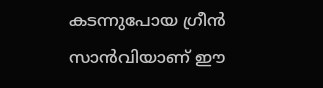കടന്നുപോയ ഗ്രീൻ സാൻവിയാണ് ഈ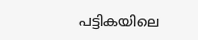പട്ടികയിലെ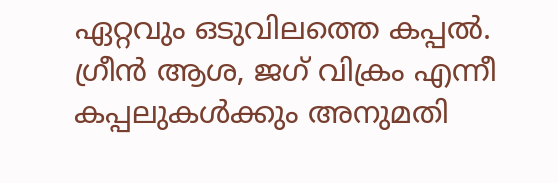ഏറ്റവും ഒടുവിലത്തെ കപ്പൽ. ഗ്രീൻ ആശ, ജഗ് വിക്രം എന്നീ കപ്പലുകൾക്കും അനുമതി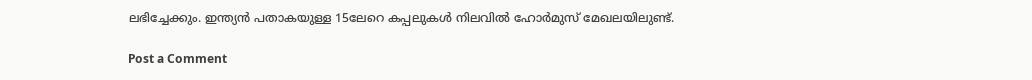ലഭിച്ചേക്കും. ഇന്ത്യൻ പതാകയുള്ള 15ലേറെ കപ്പലുകൾ നിലവിൽ ഹോർമുസ് മേഖലയിലുണ്ട്.

Post a Comment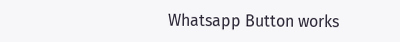Whatsapp Button works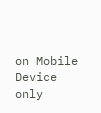on Mobile Device only